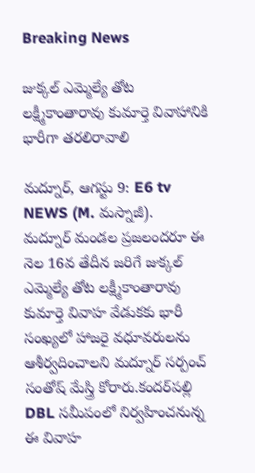Breaking News

జుక్కల్ ఎమ్మెల్యే తోట లక్ష్మీకాంతారావు కుమార్తె వివాహానికి భారీగా తరలిరావాలి

మద్నూర్, ఆగస్టు 9: E6 tv NEWS (M. మస్నాజీ).
మద్నూర్ మండల ప్రజలందరూ ఈ నెల 16వ తేదీన జరిగే జుక్కల్ ఎమ్మెల్యే తోట లక్ష్మీకాంతారావు కుమార్తె వివాహ వేడుకకు భారీ సంఖ్యలో హాజరై వధూవరులను ఆశీర్వదించాలని మద్నూర్ సర్పంచ్ సంతోష్ మేస్త్రి కోరారు.కందర్‌పల్లి DBL సమీపంలో నిర్వహించనున్న ఈ వివాహ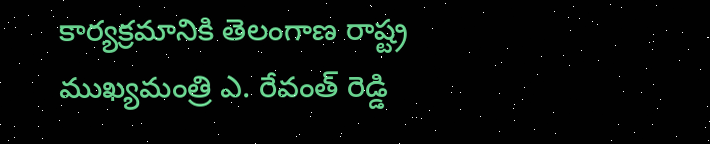కార్యక్రమానికి తెలంగాణ రాష్ట్ర ముఖ్యమంత్రి ఎ. రేవంత్ రెడ్డి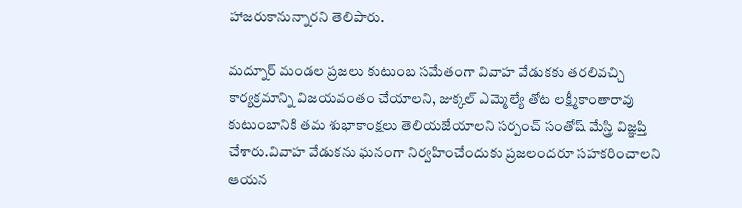హాజరుకానున్నారని తెలిపారు.

మద్నూర్ మండల ప్రజలు కుటుంబ సమేతంగా వివాహ వేడుకకు తరలివచ్చి కార్యక్రమాన్ని విజయవంతం చేయాలని, జుక్కల్ ఎమ్మెల్యే తోట లక్ష్మీకాంతారావు కుటుంబానికి తమ శుభాకాంక్షలు తెలియజేయాలని సర్పంచ్ సంతోష్ మేస్త్రి విజ్ఞప్తి చేశారు.వివాహ వేడుకను ఘనంగా నిర్వహించేందుకు ప్రజలందరూ సహకరించాలని ఆయన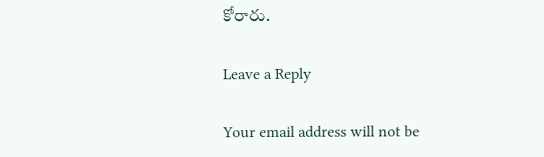కోరారు.

Leave a Reply

Your email address will not be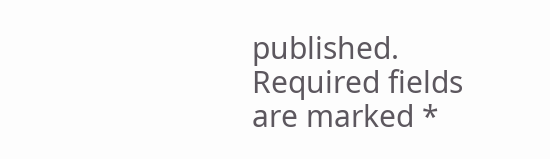published. Required fields are marked *